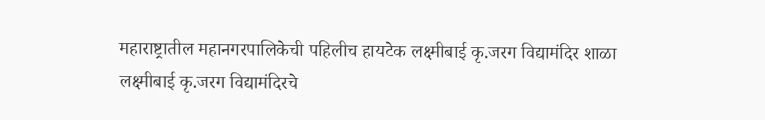महाराष्ट्रातील महानगरपालिकेची पहिलीच हायटेक लक्ष्मीबाई कृ.जरग विद्यामंदिर शाळा
लक्ष्मीबाई कृ.जरग विद्यामंदिरचे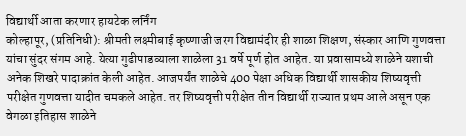विद्यार्थी आता करणार हायटेक लर्निंग
कोल्हापूर, (प्रतिनिधी): श्रीमती लक्ष्मीबाई कृष्णाजी जरग विद्यामंदीर ही शाळा शिक्षण, संस्कार आणि गुणवत्ता यांचा सुंदर संगम आहे. येत्या गुढीपाडव्याला शाळेला 31 वर्षे पूर्ण होत आहेत. या प्रवासामध्ये शाळेने यशाची अनेक शिखरे पादाक्रांत केली आहेत. आजपर्यंत शाळेचे 400 पेक्षा अधिक विद्यार्थी शासकीय शिष्यवृत्ती परीक्षेत गुणवत्ता यादीत चमकले आहेत. तर शिष्यवृत्ती परीक्षेत तीन विद्यार्थी राज्यात प्रथम आले असून एक वेगळा इतिहास शाळेने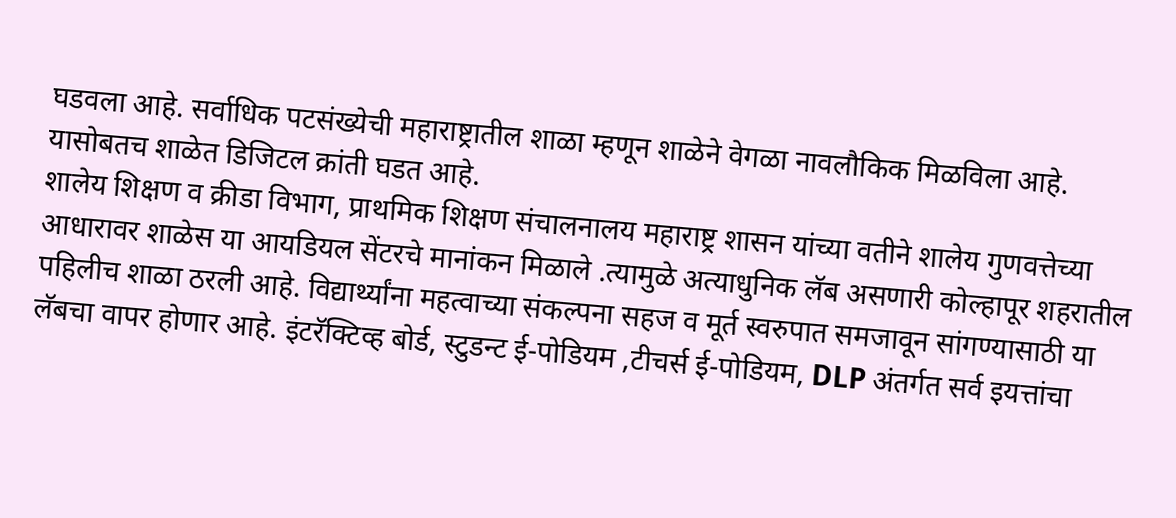घडवला आहे. सर्वाधिक पटसंख्येची महाराष्ट्रातील शाळा म्हणून शाळेने वेगळा नावलौकिक मिळविला आहे. यासोबतच शाळेत डिजिटल क्रांती घडत आहे.
शालेय शिक्षण व क्रीडा विभाग, प्राथमिक शिक्षण संचालनालय महाराष्ट्र शासन यांच्या वतीने शालेय गुणवत्तेच्या आधारावर शाळेस या आयडियल सेंटरचे मानांकन मिळाले .त्यामुळे अत्याधुनिक लॅब असणारी कोल्हापूर शहरातील पहिलीच शाळा ठरली आहे. विद्यार्थ्यांना महत्वाच्या संकल्पना सहज व मूर्त स्वरुपात समजावून सांगण्यासाठी या लॅबचा वापर होणार आहे. इंटरॅक्टिव्ह बोर्ड, स्टुडन्ट ई-पोडियम ,टीचर्स ई-पोडियम, DLP अंतर्गत सर्व इयत्तांचा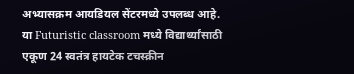अभ्यासक्रम आयडियल सेंटरमध्ये उपलब्ध आहे.
या Futuristic classroom मध्ये विद्यार्थ्यांसाठी एकूण 24 स्वतंत्र हायटेक टचस्क्रीन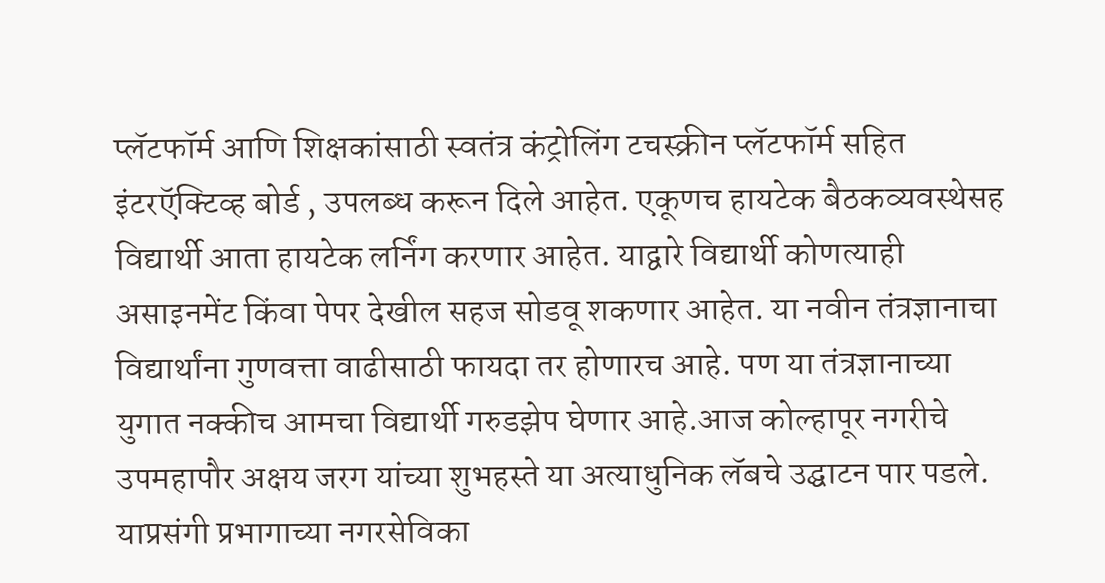प्लॅटफॉर्म आणि शिक्षकांसाठी स्वतंत्र कंट्रोलिंग टचस्क्रीन प्लॅटफॉर्म सहित इंटरऍक्टिव्ह बोर्ड , उपलब्ध करून दिले आहेत. एकूणच हायटेक बैठकव्यवस्थेसह विद्यार्थी आता हायटेक लर्निंग करणार आहेत. याद्वारे विद्यार्थी कोणत्याही असाइनमेंट किंवा पेपर देखील सहज सोडवू शकणार आहेत. या नवीन तंत्रज्ञानाचा विद्यार्थांना गुणवत्ता वाढीसाठी फायदा तर होणारच आहे. पण या तंत्रज्ञानाच्या युगात नक्कीच आमचा विद्यार्थी गरुडझेप घेणार आहे.आज कोल्हापूर नगरीचे उपमहापौर अक्षय जरग यांच्या शुभहस्ते या अत्याधुनिक लॅबचे उद्घाटन पार पडले. याप्रसंगी प्रभागाच्या नगरसेविका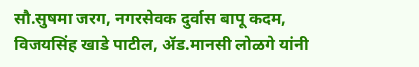सौ.सुषमा जरग, नगरसेवक दुर्वास बापू कदम, विजयसिंह खाडे पाटील, ॲड.मानसी लोळगे यांनी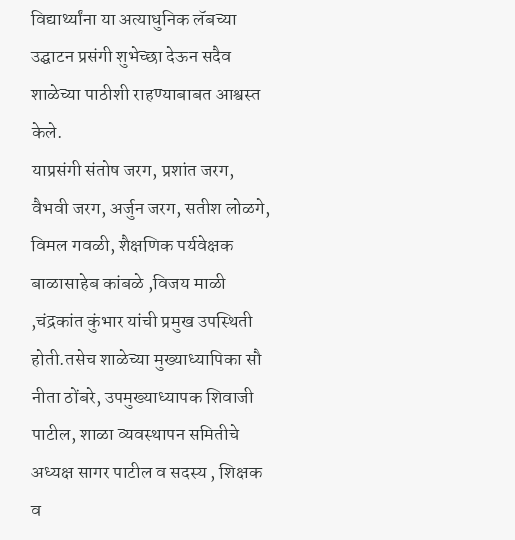विद्यार्थ्यांना या अत्याधुनिक लॅबच्या उद्घाटन प्रसंगी शुभेच्छा देऊन सदैव शाळेच्या पाठीशी राहण्याबाबत आश्वस्त केले.
याप्रसंगी संतोष जरग, प्रशांत जरग, वैभवी जरग, अर्जुन जरग, सतीश लोळगे, विमल गवळी, शैक्षणिक पर्यवेक्षक बाळासाहेब कांबळे ,विजय माळी ,चंद्रकांत कुंभार यांची प्रमुख उपस्थिती होती.तसेच शाळेच्या मुख्याध्यापिका सौ नीता ठोंबरे, उपमुख्याध्यापक शिवाजी पाटील, शाळा व्यवस्थापन समितीचे अध्यक्ष सागर पाटील व सदस्य , शिक्षक व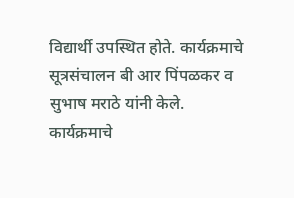विद्यार्थी उपस्थित होते. कार्यक्रमाचे सूत्रसंचालन बी आर पिंपळकर व सुभाष मराठे यांनी केले. कार्यक्रमाचे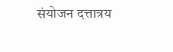संयोजन दत्तात्रय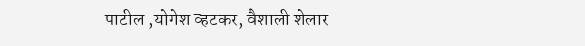पाटील ,योगेश व्हटकर, वैशाली शेलार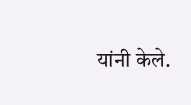यांनी केले.